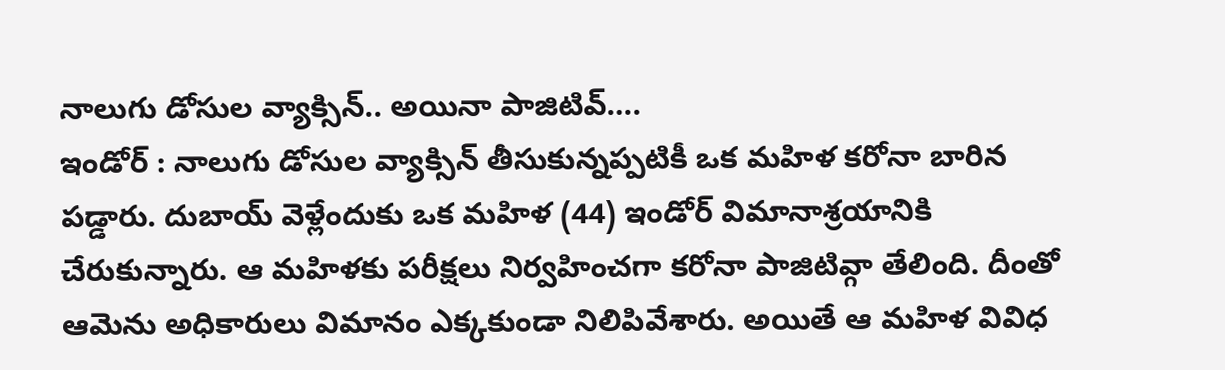నాలుగు డోసుల వ్యాక్సిన్.. అయినా పాజిటివ్….
ఇండోర్ : నాలుగు డోసుల వ్యాక్సిన్ తీసుకున్నప్పటికీ ఒక మహిళ కరోనా బారిన పడ్డారు. దుబాయ్ వెళ్లేందుకు ఒక మహిళ (44) ఇండోర్ విమానాశ్రయానికి చేరుకున్నారు. ఆ మహిళకు పరీక్షలు నిర్వహించగా కరోనా పాజిటివ్గా తేలింది. దీంతో ఆమెను అధికారులు విమానం ఎక్కకుండా నిలిపివేశారు. అయితే ఆ మహిళ వివిధ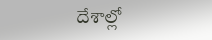దేశాల్లో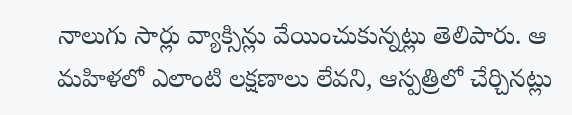నాలుగు సార్లు వ్యాక్సిన్లు వేయించుకున్నట్లు తెలిపారు. ఆ మహిళలో ఎలాంటి లక్షణాలు లేవని, ఆస్పత్రిలో చేర్చినట్లు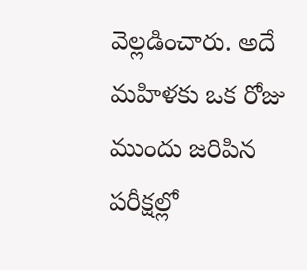వెల్లడించారు. అదే మహిళకు ఒక రోజు ముందు జరిపిన పరీక్షల్లో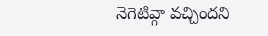నెగెటివ్గా వచ్చిందని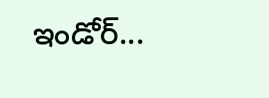ఇండోర్...